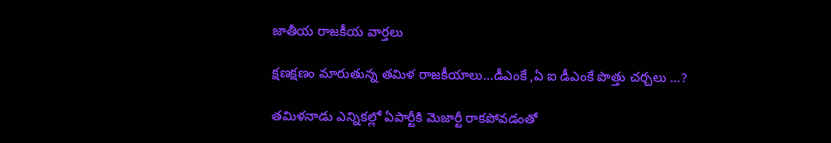జాతీయ రాజకీయ వార్తలు

క్షణక్షణం మారుతున్న తమిళ రాజకీయాలు…డీఎంకే ,ఏ ఐ డీఎంకే పొత్తు చర్చలు …?

తమిళనాడు ఎన్నికల్లో ఏపార్టీకి మెజార్టీ రాకపోవడంతో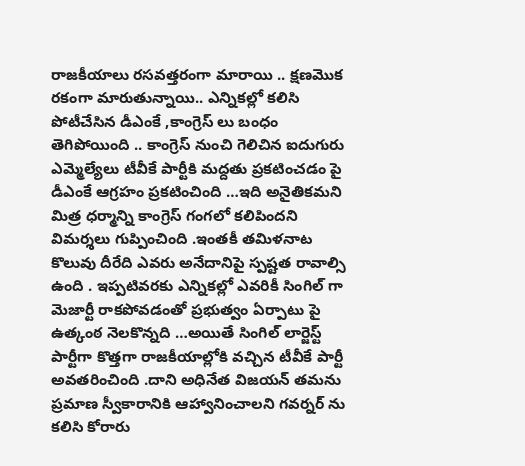రాజకీయాలు రసవత్తరంగా మారాయి .. క్షణమొక రకంగా మారుతున్నాయి.. ఎన్నికల్లో కలిసి పోటీచేసిన డీఎంకే ,కాంగ్రెస్ లు బంధం తెగిపోయింది .. కాంగ్రెస్ నుంచి గెలిచిన ఐదుగురు ఎమ్మెల్యేలు టీవీకే పార్టీకి మద్దతు ప్రకటించడం పై డీఎంకే ఆగ్రహం ప్రకటించింది …ఇది అనైతికమని మిత్ర ధర్మాన్ని కాంగ్రెస్ గంగలో కలిపిందని విమర్శలు గుప్పించింది .ఇంతకీ తమిళనాట కొలువు దీరేది ఎవరు అనేదానిపై స్పష్టత రావాల్సి ఉంది . ఇప్పటివరకు ఎన్నికల్లో ఎవరికీ సింగిల్ గా మెజార్టీ రాకపోవడంతో ప్రభుత్వం ఏర్పాటు పై ఉత్కంఠ నెలకొన్నది …అయితే సింగిల్ లార్జెస్ట్ పార్టీగా కొత్తగా రాజకీయాల్లోకి వచ్చిన టీవీకే పార్టీ అవతరించింది .దాని అధినేత విజయన్ తమను ప్రమాణ స్వీకారానికి ఆహ్వానించాలని గవర్నర్ ను కలిసి కోరారు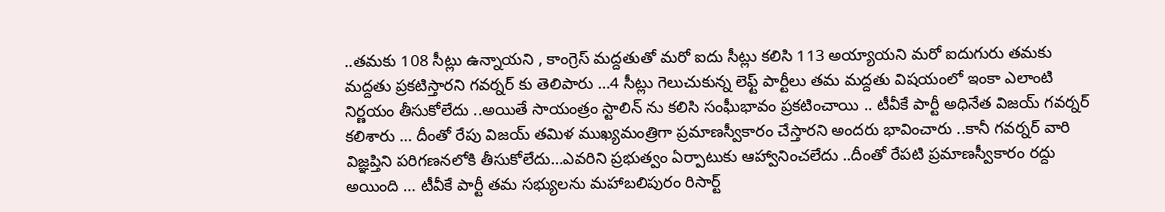..తమకు 108 సీట్లు ఉన్నాయని , కాంగ్రెస్ మద్దతుతో మరో ఐదు సీట్లు కలిసి 113 అయ్యాయని మరో ఐదుగురు తమకు మద్దతు ప్రకటిస్తారని గవర్నర్ కు తెలిపారు …4 సీట్లు గెలుచుకున్న లెఫ్ట్ పార్టీలు తమ మద్దతు విషయంలో ఇంకా ఎలాంటి నిర్ణయం తీసుకోలేదు ..అయితే సాయంత్రం స్టాలిన్ ను కలిసి సంఘీభావం ప్రకటించాయి .. టీవీకే పార్టీ అధినేత విజయ్ గవర్నర్ కలిశారు … దీంతో రేపు విజయ్ తమిళ ముఖ్యమంత్రిగా ప్రమాణస్వీకారం చేస్తారని అందరు భావించారు ..కానీ గవర్నర్ వారి విజ్ఞప్తిని పరిగణనలోకి తీసుకోలేదు…ఎవరిని ప్రభుత్వం ఏర్పాటుకు ఆహ్వానించలేదు ..దీంతో రేపటి ప్రమాణస్వీకారం రద్దు అయింది … టీవీకే పార్టీ తమ సభ్యులను మహాబలిపురం రిసార్ట్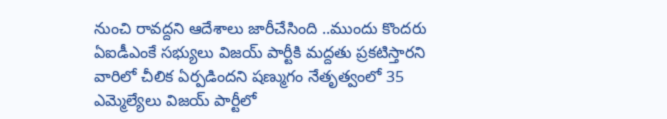నుంచి రావద్దని ఆదేశాలు జారీచేసింది ..ముందు కొందరు ఏఐడీఎంకే సభ్యులు విజయ్ పార్టీకి మద్దతు ప్రకటిస్తారని వారిలో చీలిక ఏర్పడిందని షణ్ముగం నేతృత్వంలో 35 ఎమ్మెల్యేలు విజయ్ పార్టీలో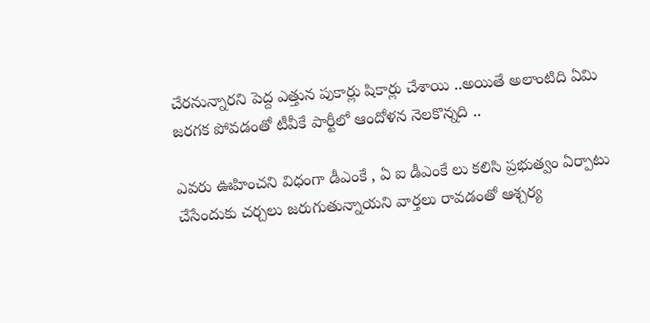చేరనున్నారని పెద్ద ఎత్తున పుకార్లు షికార్లు చేశాయి ..అయితే అలాంటిది ఏమి జరగక పోవడంతో టీవీకే పార్టీలో ఆందోళన నెలకొన్నది ..

ఎవరు ఊహించని విధంగా డీఎంకే , ఏ ఐ డీఎంకే లు కలిసి ప్రభుత్వం ఏర్పాటు చేసేందుకు చర్చలు జరుగుతున్నాయని వార్తలు రావడంతో ఆశ్చర్య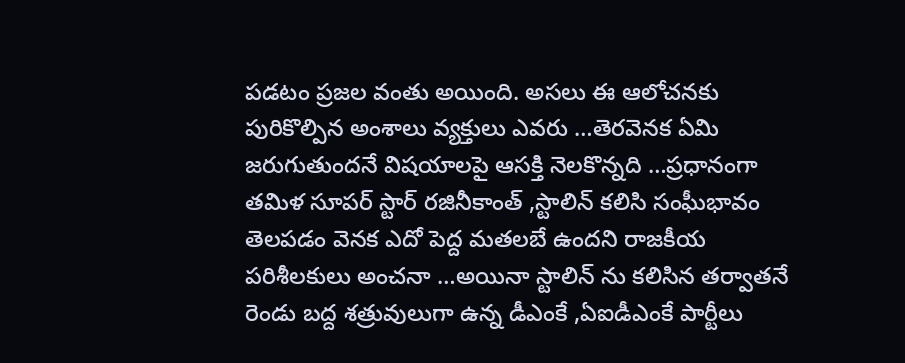పడటం ప్రజల వంతు అయింది. అసలు ఈ ఆలోచనకు పురికొల్పిన అంశాలు వ్యక్తులు ఎవరు …తెరవెనక ఏమి జరుగుతుందనే విషయాలపై ఆసక్తి నెలకొన్నది …ప్రధానంగా తమిళ సూపర్ స్టార్ రజినీకాంత్ ,స్టాలిన్ కలిసి సంఘీభావం తెలపడం వెనక ఎదో పెద్ద మతలబే ఉందని రాజకీయ పరిశీలకులు అంచనా …అయినా స్టాలిన్ ను కలిసిన తర్వాతనే రెండు బద్ద శత్రువులుగా ఉన్న డీఎంకే ,ఏఐడీఎంకే పార్టీలు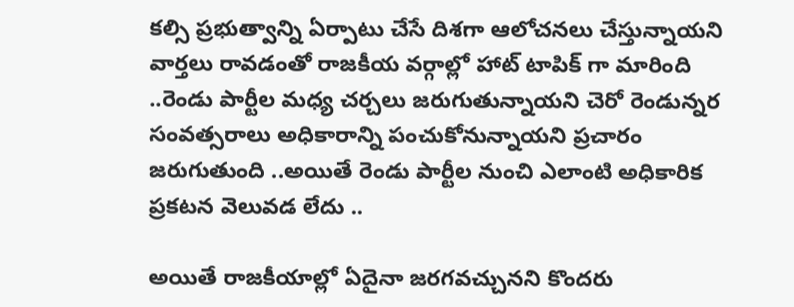కల్సి ప్రభుత్వాన్ని ఏర్పాటు చేసే దిశగా ఆలోచనలు చేస్తున్నాయని వార్తలు రావడంతో రాజకీయ వర్గాల్లో హాట్ టాపిక్ గా మారింది ..రెండు పార్టీల మధ్య చర్చలు జరుగుతున్నాయని చెరో రెండున్నర సంవత్సరాలు అధికారాన్ని పంచుకోనున్నాయని ప్రచారం జరుగుతుంది ..అయితే రెండు పార్టీల నుంచి ఎలాంటి అధికారిక ప్రకటన వెలువడ లేదు ..

అయితే రాజకీయాల్లో ఏదైనా జరగవచ్చునని కొందరు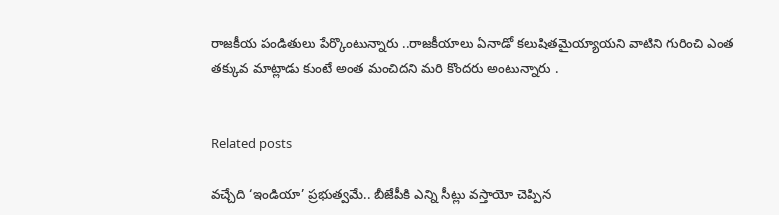రాజకీయ పండితులు పేర్కొంటున్నారు ..రాజకీయాలు ఏనాడో కలుషితమైయ్యాయని వాటిని గురించి ఎంత తక్కువ మాట్లాడు కుంటే అంత మంచిదని మరి కొందరు అంటున్నారు .


Related posts

వచ్చేది ‘ఇండియా’ ప్రభుత్వమే.. బీజేపీకి ఎన్ని సీట్లు వస్తాయో చెప్పిన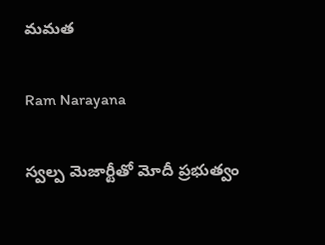మమత

Ram Narayana

స్వల్ప మెజార్టీతో మోదీ ప్రభుత్వం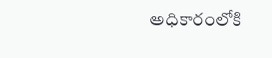అధికారంలోకి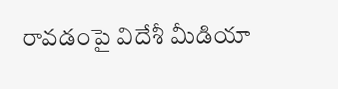రావడంపై విదేశీ మీడియా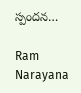స్పందన…

Ram Narayana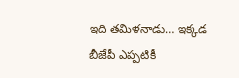ఇది తమిళనాడు… ఇక్కడ బీజేపీ ఎప్పటికీ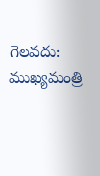గెలవదు: ముఖ్యమంత్రి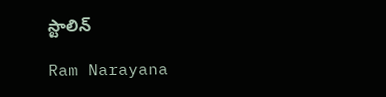స్టాలిన్

Ram Narayana